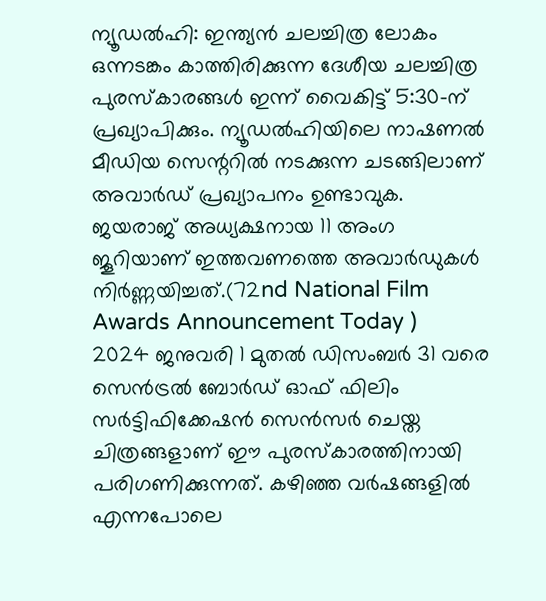ന്യൂഡൽഹി: ഇന്ത്യൻ ചലച്ചിത്ര ലോകം ഒന്നടങ്കം കാത്തിരിക്കുന്ന ദേശീയ ചലച്ചിത്ര പുരസ്കാരങ്ങൾ ഇന്ന് വൈകിട്ട് 5:30-ന് പ്രഖ്യാപിക്കും. ന്യൂഡൽഹിയിലെ നാഷണൽ മീഡിയ സെന്ററിൽ നടക്കുന്ന ചടങ്ങിലാണ് അവാർഡ് പ്രഖ്യാപനം ഉണ്ടാവുക. ജയരാജ് അധ്യക്ഷനായ 11 അംഗ ജൂറിയാണ് ഇത്തവണത്തെ അവാർഡുകൾ നിർണ്ണയിച്ചത്.(72nd National Film Awards Announcement Today )
2024 ജനുവരി 1 മുതൽ ഡിസംബർ 31 വരെ സെൻട്രൽ ബോർഡ് ഓഫ് ഫിലിം സർട്ടിഫിക്കേഷൻ സെൻസർ ചെയ്ത ചിത്രങ്ങളാണ് ഈ പുരസ്കാരത്തിനായി പരിഗണിക്കുന്നത്. കഴിഞ്ഞ വർഷങ്ങളിൽ എന്നപോലെ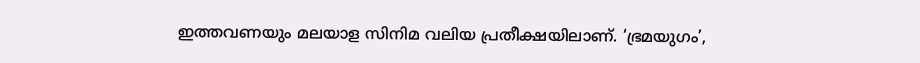ഇത്തവണയും മലയാള സിനിമ വലിയ പ്രതീക്ഷയിലാണ്. ‘ഭ്രമയുഗം’,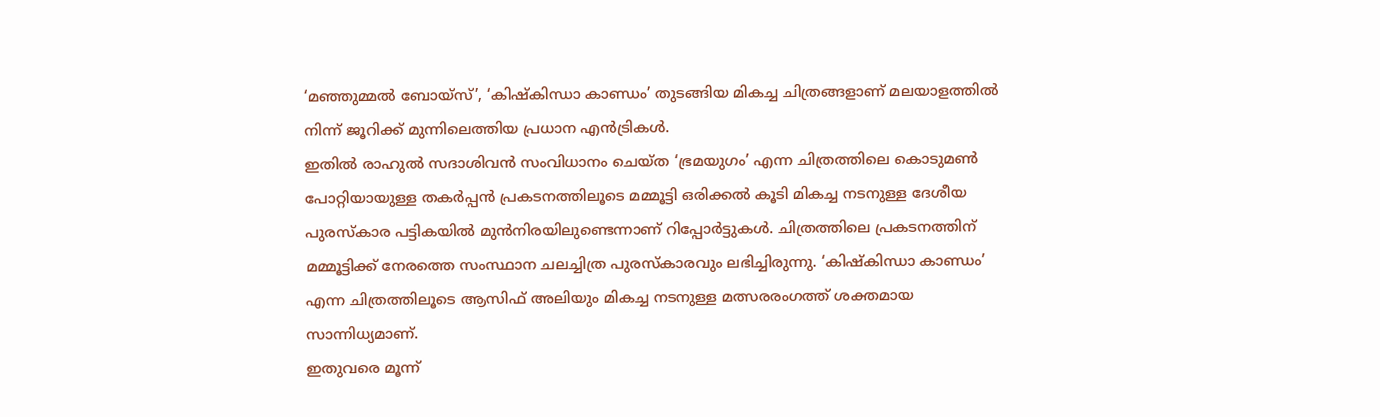‘മഞ്ഞുമ്മൽ ബോയ്സ്’, ‘കിഷ്കിന്ധാ കാണ്ഡം’ തുടങ്ങിയ മികച്ച ചിത്രങ്ങളാണ് മലയാളത്തിൽ നിന്ന് ജൂറിക്ക് മുന്നിലെത്തിയ പ്രധാന എൻട്രികൾ.
ഇതിൽ രാഹുൽ സദാശിവൻ സംവിധാനം ചെയ്ത ‘ഭ്രമയുഗം’ എന്ന ചിത്രത്തിലെ കൊടുമൺ പോറ്റിയായുള്ള തകർപ്പൻ പ്രകടനത്തിലൂടെ മമ്മൂട്ടി ഒരിക്കൽ കൂടി മികച്ച നടനുള്ള ദേശീയ പുരസ്കാര പട്ടികയിൽ മുൻനിരയിലുണ്ടെന്നാണ് റിപ്പോർട്ടുകൾ. ചിത്രത്തിലെ പ്രകടനത്തിന് മമ്മൂട്ടിക്ക് നേരത്തെ സംസ്ഥാന ചലച്ചിത്ര പുരസ്കാരവും ലഭിച്ചിരുന്നു. ‘കിഷ്കിന്ധാ കാണ്ഡം’ എന്ന ചിത്രത്തിലൂടെ ആസിഫ് അലിയും മികച്ച നടനുള്ള മത്സരരംഗത്ത് ശക്തമായ സാന്നിധ്യമാണ്.
ഇതുവരെ മൂന്ന്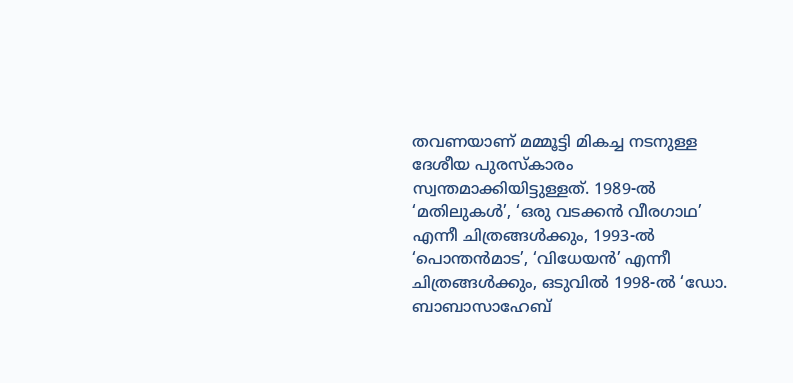തവണയാണ് മമ്മൂട്ടി മികച്ച നടനുള്ള ദേശീയ പുരസ്കാരം സ്വന്തമാക്കിയിട്ടുള്ളത്. 1989-ൽ ‘മതിലുകൾ’, ‘ഒരു വടക്കൻ വീരഗാഥ’ എന്നീ ചിത്രങ്ങൾക്കും, 1993-ൽ ‘പൊന്തൻമാട’, ‘വിധേയൻ’ എന്നീ ചിത്രങ്ങൾക്കും, ഒടുവിൽ 1998-ൽ ‘ഡോ. ബാബാസാഹേബ്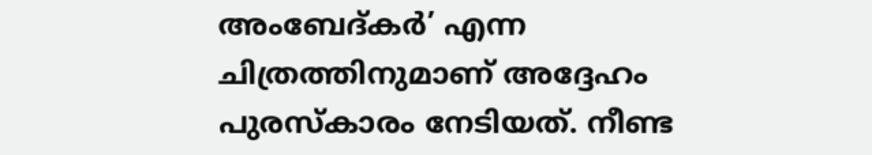അംബേദ്കർ’ എന്ന ചിത്രത്തിനുമാണ് അദ്ദേഹം പുരസ്കാരം നേടിയത്. നീണ്ട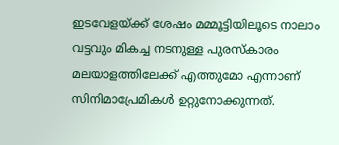ഇടവേളയ്ക്ക് ശേഷം മമ്മൂട്ടിയിലൂടെ നാലാം വട്ടവും മികച്ച നടനുള്ള പുരസ്കാരം മലയാളത്തിലേക്ക് എത്തുമോ എന്നാണ് സിനിമാപ്രേമികൾ ഉറ്റുനോക്കുന്നത്.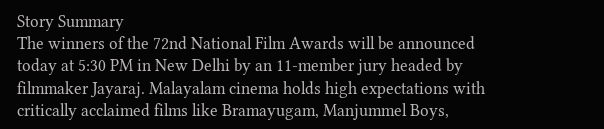Story Summary
The winners of the 72nd National Film Awards will be announced today at 5:30 PM in New Delhi by an 11-member jury headed by filmmaker Jayaraj. Malayalam cinema holds high expectations with critically acclaimed films like Bramayugam, Manjummel Boys,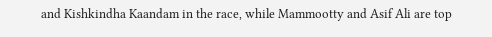and Kishkindha Kaandam in the race, while Mammootty and Asif Ali are top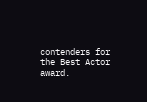contenders for the Best Actor award.